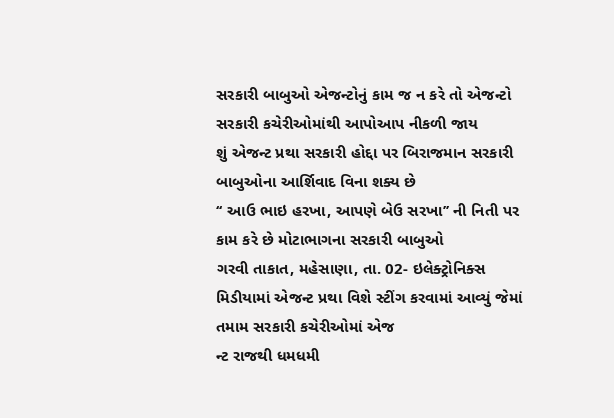સરકારી બાબુઓ એજન્ટોનું કામ જ ન કરે તો એજન્ટો સરકારી કચેરીઓમાંથી આપોઆપ નીકળી જાય
શું એજન્ટ પ્રથા સરકારી હોદ્દા પર બિરાજમાન સરકારી બાબુઓના આર્શિવાદ વિના શક્ય છે
‘‘ આઉ ભાઇ હરખા, આપણે બેઉ સરખા’’ ની નિતી પર કામ કરે છે મોટાભાગના સરકારી બાબુઓ
ગરવી તાકાત, મહેસાણા, તા. 02- ઇલેક્ટ્રોનિક્સ મિડીયામાં એજન્ટ પ્રથા વિશે સ્ટીંગ કરવામાં આવ્યું જેમાં તમામ સરકારી કચેરીઓમાં એજ
ન્ટ રાજથી ધમધમી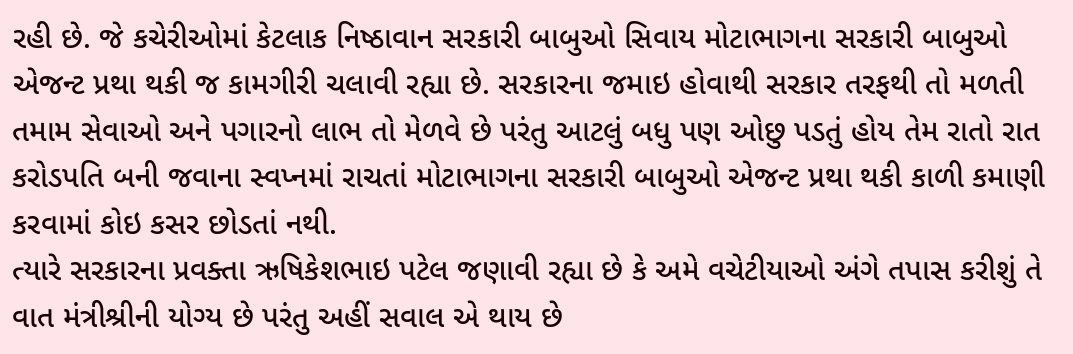રહી છે. જે કચેરીઓમાં કેટલાક નિષ્ઠાવાન સરકારી બાબુઓ સિવાય મોટાભાગના સરકારી બાબુઓ એજન્ટ પ્રથા થકી જ કામગીરી ચલાવી રહ્યા છે. સરકારના જમાઇ હોવાથી સરકાર તરફથી તો મળતી તમામ સેવાઓ અને પગારનો લાભ તો મેળવે છે પરંતુ આટલું બધુ પણ ઓછુ પડતું હોય તેમ રાતો રાત કરોડપતિ બની જવાના સ્વપ્નમાં રાચતાં મોટાભાગના સરકારી બાબુઓ એજન્ટ પ્રથા થકી કાળી કમાણી કરવામાં કોઇ કસર છોડતાં નથી.
ત્યારે સરકારના પ્રવક્તા ઋષિકેશભાઇ પટેલ જણાવી રહ્યા છે કે અમે વચેટીયાઓ અંગે તપાસ કરીશું તે વાત મંત્રીશ્રીની યોગ્ય છે પરંતુ અહીં સવાલ એ થાય છે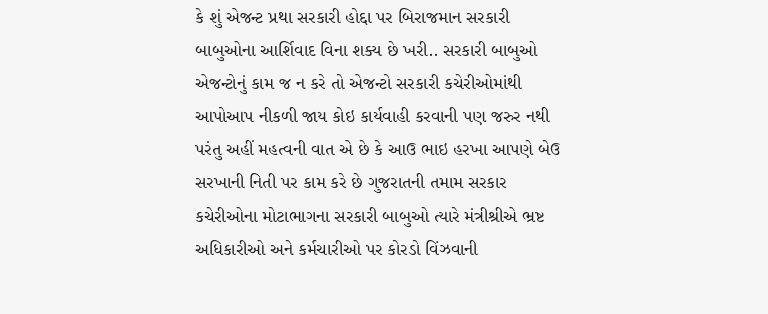કે શું એજન્ટ પ્રથા સરકારી હોદ્દા પર બિરાજમાન સરકારી બાબુઓના આર્શિવાદ વિના શક્ય છે ખરી.. સરકારી બાબુઓ એજન્ટોનું કામ જ ન કરે તો એજન્ટો સરકારી કચેરીઓમાંથી આપોઆપ નીકળી જાય કોઇ કાર્યવાહી કરવાની પણ જરુર નથી પરંતુ અહીં મહત્વની વાત એ છે કે આઉ ભાઇ હરખા આપણે બેઉ સરખાની નિતી પર કામ કરે છે ગુજરાતની તમામ સરકાર કચેરીઓના મોટાભાગના સરકારી બાબુઓ ત્યારે મંત્રીશ્રીએ ભ્રષ્ટ અધિકારીઓ અને કર્મચારીઓ પર કોરડો વિંઝવાની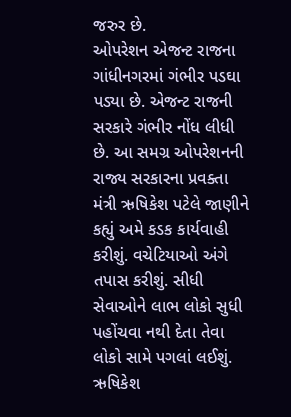જરુર છે.
ઓપરેશન એજન્ટ રાજના ગાંધીનગરમાં ગંભીર પડઘા પડ્યા છે. એજન્ટ રાજની સરકારે ગંભીર નોંધ લીધી છે. આ સમગ્ર ઓપરેશનની રાજ્ય સરકારના પ્રવક્તા મંત્રી ઋષિકેશ પટેલે જાણીને કહ્યું અમે કડક કાર્યવાહી કરીશું. વચેટિયાઓ અંગે તપાસ કરીશું. સીધી સેવાઓને લાભ લોકો સુધી પહોંચવા નથી દેતા તેવા લોકો સામે પગલાં લઈશું. ઋષિકેશ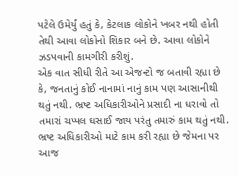પટેલે ઉમેર્યું હતું કે, કેટલાક લોકોને ખબર નથી હોતી તેથી આવા લોકોનો શિકાર બને છે. આવા લોકોને ઝડપવાની કામગીરી કરીશું.
એક વાત સીધી રીતે આ એજન્ટો જ બતાવી રહ્યા છે કે, જનતાનું કોઈ નાનામાં નાનું કામ પણ આસાનીથી થતું નથી. ભ્રષ્ટ અધિકારીઓને પ્રસાદી ના ધરાવો તો તમારાં ચપ્પલ ઘસાઈ જાય પરંતુ તમારું કામ થતું નથી. ભ્રષ્ટ અધિકારીઓ માટે કામ કરી રહ્યા છે જેમના પર આજ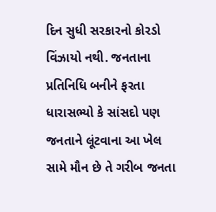દિન સુધી સરકારનો કોરડો વિંઝાયો નથી. જનતાના પ્રતિનિધિ બનીને ફરતા ધારાસભ્યો કે સાંસદો પણ જનતાને લૂંટવાના આ ખેલ સામે મૌન છે તે ગરીબ જનતા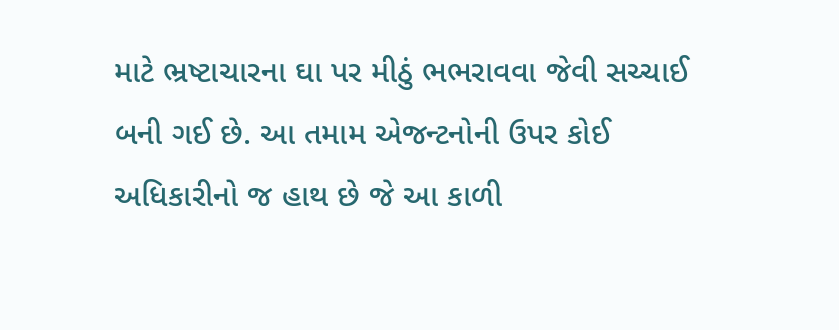માટે ભ્રષ્ટાચારના ઘા પર મીઠું ભભરાવવા જેવી સચ્ચાઈ બની ગઈ છે. આ તમામ એજન્ટનોની ઉપર કોઈ અધિકારીનો જ હાથ છે જે આ કાળી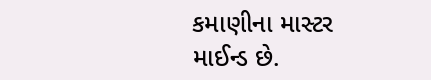કમાણીના માસ્ટર માઈન્ડ છે.